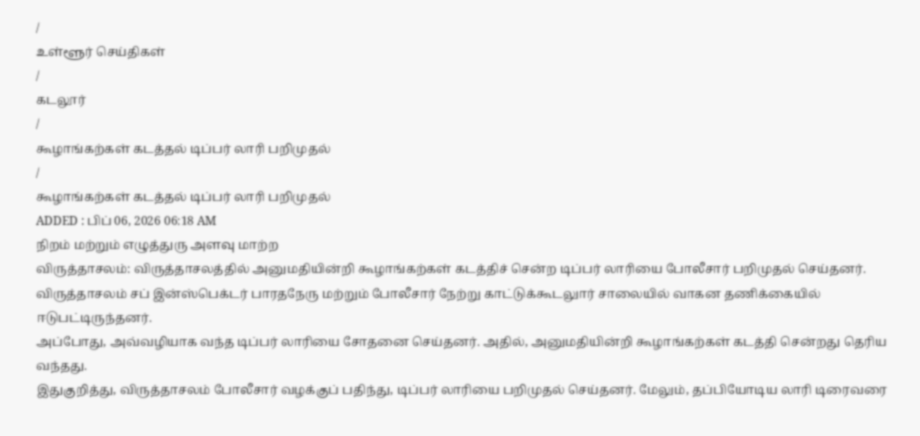/
உள்ளூர் செய்திகள்
/
கடலூர்
/
கூழாங்கற்கள் கடத்தல் டிப்பர் லாரி பறிமுதல்
/
கூழாங்கற்கள் கடத்தல் டிப்பர் லாரி பறிமுதல்
ADDED : பிப் 06, 2026 06:18 AM
நிறம் மற்றும் எழுத்துரு அளவு மாற்ற
விருத்தாசலம்: விருத்தாசலத்தில் அனுமதியின்றி கூழாங்கற்கள் கடத்திச் சென்ற டிப்பர் லாரியை போலீசார் பறிமுதல் செய்தனர்.
விருத்தாசலம் சப் இன்ஸ்பெக்டர் பாரதநேரு மற்றும் போலீசார் நேற்று காட்டுக்கூடலுார் சாலையில் வாகன தணிக்கையில் ஈடுபட்டிருந்தனர்.
அப்போது, அவ்வழியாக வந்த டிப்பர் லாரியை சோதனை செய்தனர். அதில், அனுமதியின்றி கூழாங்கற்கள் கடத்தி சென்றது தெரிய வந்தது.
இதுகுறித்து, விருத்தாசலம் போலீசார் வழக்குப் பதிந்து, டிப்பர் லாரியை பறிமுதல் செய்தனர். மேலும், தப்பியோடிய லாரி டிரைவரை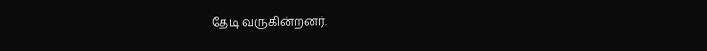தேடி வருகின்றனர்.